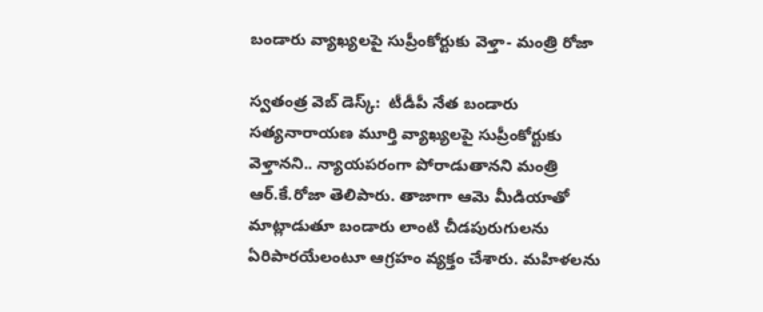బండారు వ్యాఖ్యలపై సుప్రీంకోర్టుకు వెళ్తా- మంత్రి రోజా

స్వతంత్ర వెబ్ డెస్క్:  టీడీపీ నేత బండారు సత్యనారాయణ మూర్తి వ్యాఖ్యలపై సుప్రీంకోర్టుకు వెళ్తానని.. న్యాయపరంగా పోరాడుతానని మంత్రి ఆర్.కే.రోజా తెలిపారు. తాజాగా ఆమె మీడియాతో మాట్లాడుతూ బండారు లాంటి చీడపురుగులను ఏరిపారయేలంటూ ఆగ్రహం వ్యక్తం చేశారు. మహిళలను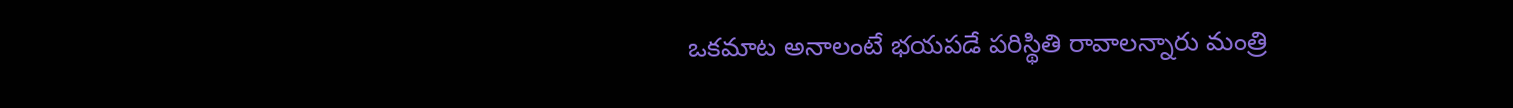ఒకమాట అనాలంటే భయపడే పరిస్థితి రావాలన్నారు మంత్రి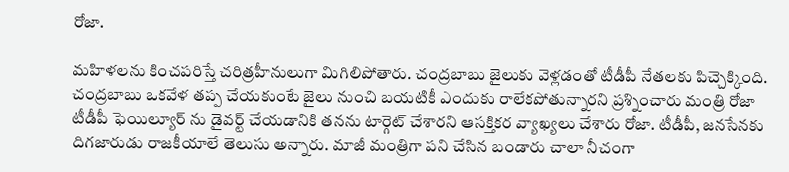రోజా.

మహిళలను కించపరిస్తే చరిత్రహీనులుగా మిగిలిపోతారు. చంద్రబాబు జైలుకు వెళ్లడంతో టీడీపీ నేతలకు పిచ్చెక్కింది. చంద్రబాబు ఒకవేళ తప్ప చేయకుంటే జైలు నుంచి బయటికీ ఎందుకు రాలేకపోతున్నారని ప్రశ్నించారు మంత్రి రోజా టీడీపీ ఫెయిల్యూర్ ను డైవర్ట్ చేయడానికి తనను టార్గెట్ చేశారని ఆసక్తికర వ్యాఖ్యలు చేశారు రోజా. టీడీపీ, జనసేనకు దిగజారుడు రాజకీయాలే తెలుసు అన్నారు. మాజీ మంత్రిగా పని చేసిన బండారు చాలా నీచంగా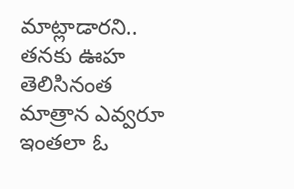మాట్లాడారని.. తనకు ఊహ తెలిసినంత మాత్రాన ఎవ్వరూ ఇంతలా ఓ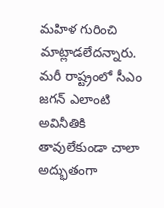మహిళ గురించి మాట్లాడలేదన్నారు. మరీ రాష్ట్రంలో సీఎం జగన్ ఎలాంటి అవినీతికి తావులేకుండా చాలా అద్భుతంగా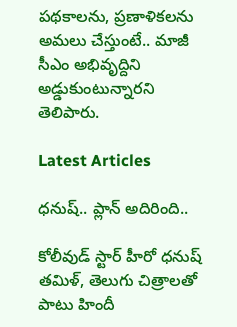పథకాలను, ప్రణాళికలను అమలు చేస్తుంటే.. మాజీ సీఎం అభివృద్దిని అడ్డుకుంటున్నారని తెలిపారు.

Latest Articles

ధనుష్‌.. ప్లాన్ అదిరింది..

కోలీవుడ్ స్టార్ హీరో ధనుష్ తమిళ్, తెలుగు చిత్రాలతో పాటు హిందీ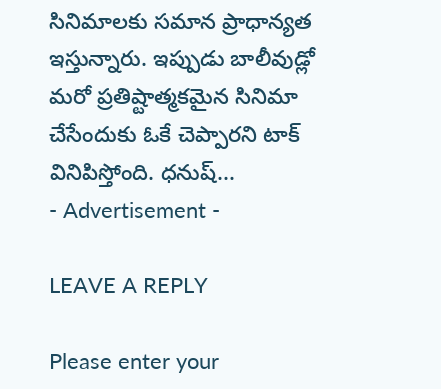సినిమాలకు సమాన ప్రాధాన్యత ఇస్తున్నారు. ఇప్పుడు బాలీవుడ్లో మరో ప్రతిష్టాత్మకమైన సినిమా చేసేందుకు ఓకే చెప్పారని టాక్ వినిపిస్తోంది. ధనుష్...
- Advertisement -

LEAVE A REPLY

Please enter your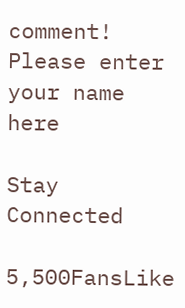comment!
Please enter your name here

Stay Connected

5,500FansLike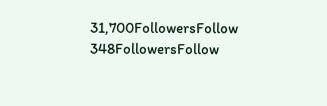31,700FollowersFollow
348FollowersFollow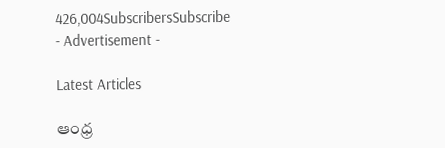426,004SubscribersSubscribe
- Advertisement -

Latest Articles

ఆంధ్ర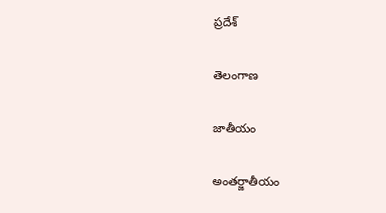ప్రదేశ్

తెలంగాణ

జాతీయం

అంతర్జాతీయం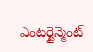ఎంటర్టైన్మెంట్